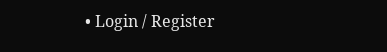• Login / Register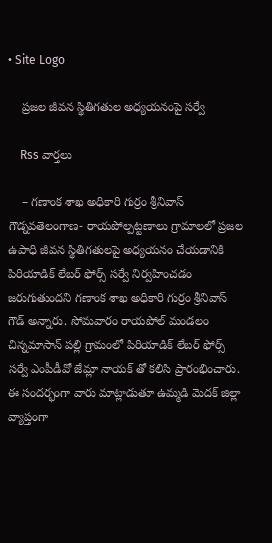• Site Logo

    ప్రజల జీవన స్థితిగతుల అధ్యయనంపై సర్వే

    Rss వార్తలు

    – గణాంక శాఖ అధికారి గుర్రం శ్రీనివాస్ గౌడ్నవతెలంగాణ- రాయపోల్పట్టణాలు గ్రామాలలో ప్రజల ఉపాధి జీవన స్థితిగతులపై అధ్యయనం చేయడానికి పిరియాడిక్ లేబర్ ఫోర్స్ సర్వే నిర్వహించడం జరుగుతుందని గణాంక శాఖ అధికారి గుర్రం శ్రీనివాస్ గౌడ్ అన్నారు. సోమవారం రాయపోల్ మండలం చిన్నమాసాన్ పల్లి గ్రామంలో పిరియాడిక్ లేబర్ ఫోర్స్ సర్వే ఎంపీడీవో జేమ్లా నాయక్ తో కలిసి ప్రారంభించారు. ఈ సందర్భంగా వారు మాట్లాడుతూ ఉమ్మడి మెదక్ జిల్లా వ్యాప్తంగా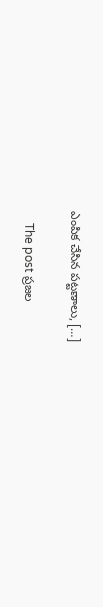ఎంపిక చేసిన పట్టణాలు, […]

    The post ప్రజల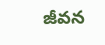జీవన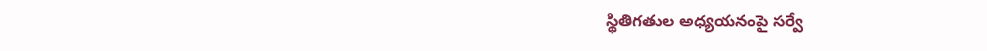స్థితిగతుల అధ్యయనంపై సర్వే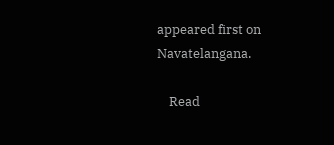appeared first on Navatelangana.

    Read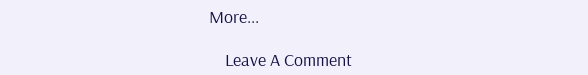More...

    Leave A Comment